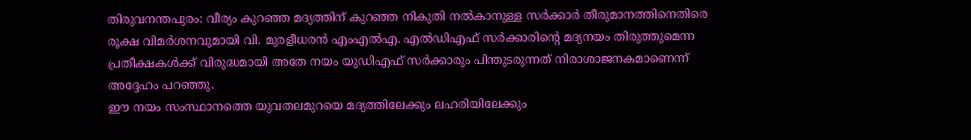തിരുവനന്തപുരം: വീര്യം കുറഞ്ഞ മദ്യത്തിന് കുറഞ്ഞ നികുതി നൽകാനുള്ള സർക്കാർ തീരുമാനത്തിനെതിരെ രൂക്ഷ വിമർശനവുമായി വി. മുരളീധരൻ എംഎൽഎ. എൽഡിഎഫ് സർക്കാരിന്റെ മദ്യനയം തിരുത്തുമെന്ന പ്രതീക്ഷകൾക്ക് വിരുദ്ധമായി അതേ നയം യുഡിഎഫ് സർക്കാരും പിന്തുടരുന്നത് നിരാശാജനകമാണെന്ന് അദ്ദേഹം പറഞ്ഞു.
ഈ നയം സംസ്ഥാനത്തെ യുവതലമുറയെ മദ്യത്തിലേക്കും ലഹരിയിലേക്കും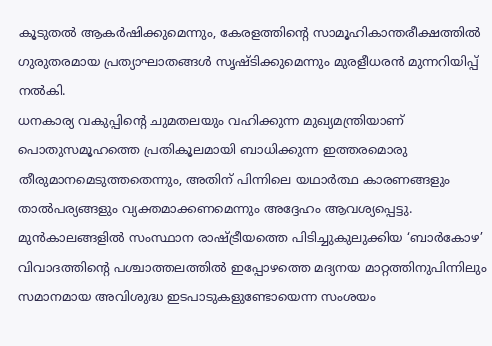കൂടുതൽ ആകർഷിക്കുമെന്നും, കേരളത്തിന്റെ സാമൂഹികാന്തരീക്ഷത്തിൽ ഗുരുതരമായ പ്രത്യാഘാതങ്ങൾ സൃഷ്ടിക്കുമെന്നും മുരളീധരൻ മുന്നറിയിപ്പ് നൽകി.
ധനകാര്യ വകുപ്പിന്റെ ചുമതലയും വഹിക്കുന്ന മുഖ്യമന്ത്രിയാണ് പൊതുസമൂഹത്തെ പ്രതികൂലമായി ബാധിക്കുന്ന ഇത്തരമൊരു തീരുമാനമെടുത്തതെന്നും, അതിന് പിന്നിലെ യഥാർത്ഥ കാരണങ്ങളും താൽപര്യങ്ങളും വ്യക്തമാക്കണമെന്നും അദ്ദേഹം ആവശ്യപ്പെട്ടു.
മുൻകാലങ്ങളിൽ സംസ്ഥാന രാഷ്ട്രീയത്തെ പിടിച്ചുകുലുക്കിയ ‘ബാർകോഴ’ വിവാദത്തിന്റെ പശ്ചാത്തലത്തിൽ ഇപ്പോഴത്തെ മദ്യനയ മാറ്റത്തിനുപിന്നിലും സമാനമായ അവിശുദ്ധ ഇടപാടുകളുണ്ടോയെന്ന സംശയം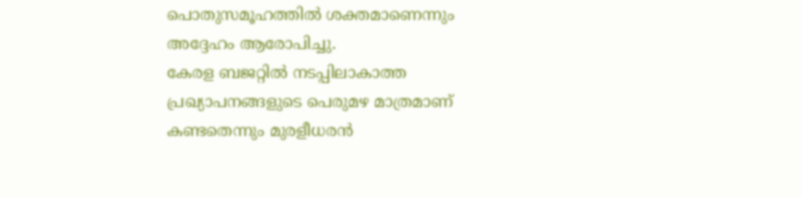പൊതുസമൂഹത്തിൽ ശക്തമാണെന്നും അദ്ദേഹം ആരോപിച്ചു.
കേരള ബജറ്റിൽ നടപ്പിലാകാത്ത പ്രഖ്യാപനങ്ങളുടെ പെരുമഴ മാത്രമാണ് കണ്ടതെന്നും മുരളീധരൻ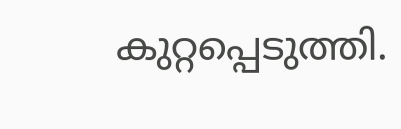കുറ്റപ്പെടുത്തി.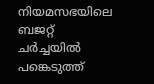നിയമസഭയിലെ ബജറ്റ് ചർച്ചയിൽ പങ്കെടുത്ത്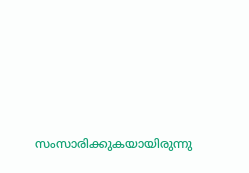സംസാരിക്കുകയായിരുന്നു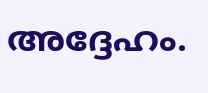അദ്ദേഹം.